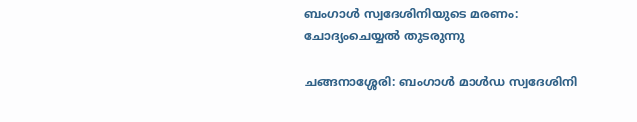ബംഗാള്‍ സ്വദേശിനിയുടെ മരണം: ചോദ്യംചെയ്യൽ തുടരുന്നു

ചങ്ങനാശ്ശേരി: ബംഗാള്‍ മാള്‍ഡ സ്വദേശിനി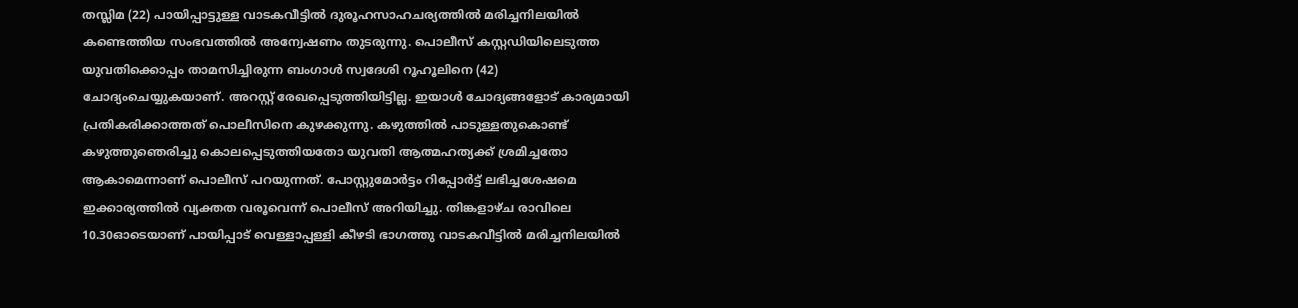തസ്ലിമ (22) പായിപ്പാട്ടുള്ള വാടകവീട്ടില്‍ ദുരൂഹസാഹചര്യത്തില്‍ മരിച്ചനിലയിൽ കണ്ടെത്തിയ സംഭവത്തിൽ അന്വേഷണം തുടരുന്നു. പൊലീസ് കസ്റ്റഡിയിലെടുത്ത യുവതിക്കൊപ്പം താമസിച്ചിരുന്ന ബംഗാള്‍ സ്വദേശി റൂഹൂലിനെ (42) ചോദ്യംചെയ്യുകയാണ്. അറസ്റ്റ് രേഖപ്പെടുത്തിയിട്ടില്ല. ഇയാള്‍ ചോദ്യങ്ങളോട് കാര്യമായി പ്രതികരിക്കാത്തത് പൊലീസിനെ കുഴക്കുന്നു. കഴുത്തില്‍ പാടുള്ളതുകൊണ്ട് കഴുത്തുഞെരിച്ചു കൊലപ്പെടുത്തിയതോ യുവതി ആത്മഹത്യക്ക് ശ്രമിച്ചതോ ആകാമെന്നാണ് പൊലീസ് പറയുന്നത്. പോസ്റ്റുമോർട്ടം റിപ്പോർട്ട് ലഭിച്ചശേഷമെ ഇക്കാര്യത്തിൽ വ്യക്തത വരൂവെന്ന് പൊലീസ് അറിയിച്ചു. തിങ്കളാഴ്ച രാവിലെ 10.30ഓടെയാണ് പായിപ്പാട് വെള്ളാപ്പള്ളി കീഴടി ഭാഗത്തു വാടകവീട്ടില്‍ മരിച്ചനിലയില്‍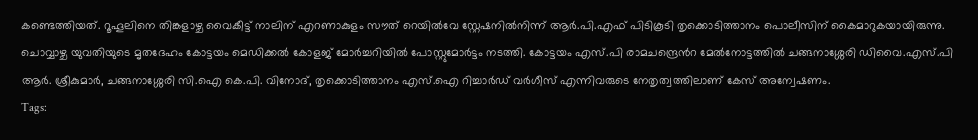കണ്ടെത്തിയത്. റൂഹൂലിനെ തിങ്കളാഴ്ച വൈകീട്ട് നാലിന് എറണാകുളം സൗത് റെയില്‍വേ സ്റ്റേഷനിൽനിന്ന് ആര്‍.പി.എഫ് പിടികൂടി തൃക്കൊടിത്താനം പൊലീസിന് കൈമാറുകയായിരുന്നു. ചൊവ്വാഴ്ച യുവതിയുടെ മൃതദേഹം കോട്ടയം മെഡിക്കല്‍ കോളജ് മോര്‍ച്ചറിയില്‍ പോസ്റ്റുമോർട്ടം നടത്തി. കോട്ടയം എസ്.പി രാമചന്ദ്രെൻറ മേല്‍നോട്ടത്തില്‍ ചങ്ങനാശ്ശേരി ഡിവൈ.എസ്.പി ആര്‍. ശ്രീകുമാര്‍, ചങ്ങനാശ്ശേരി സി.ഐ കെ.പി. വിനോദ്, തൃക്കൊടിത്താനം എസ്.ഐ റിച്ചാര്‍ഡ് വര്‍ഗീസ് എന്നിവരുടെ നേതൃത്വത്തിലാണ് കേസ് അന്വേഷണം.
Tags: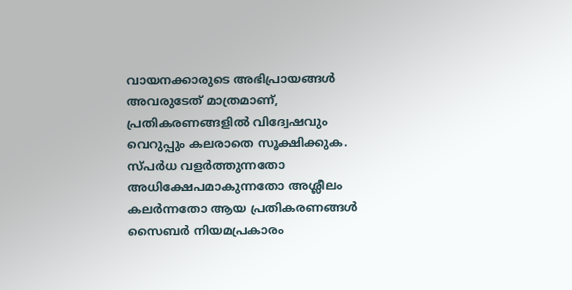വായനക്കാരുടെ അഭിപ്രായങ്ങള്‍ അവരുടേത് മാത്രമാണ്, പ്രതികരണങ്ങളിൽ വിദ്വേഷവും വെറുപ്പും കലരാതെ സൂക്ഷിക്കുക. സ്പർധ വളർത്തുന്നതോ അധിക്ഷേപമാകുന്നതോ അശ്ലീലം കലർന്നതോ ആയ പ്രതികരണങ്ങൾ സൈബർ നിയമപ്രകാരം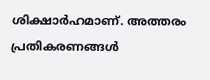ശിക്ഷാർഹമാണ്. അത്തരം പ്രതികരണങ്ങൾ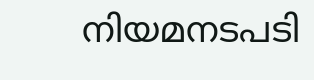നിയമനടപടി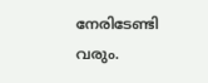നേരിടേണ്ടി വരും.